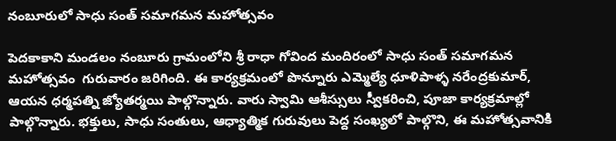నంబూరులో సాధు సంత్ సమాగమన మహోత్సవం

పెదకాకాని మండలం నంబూరు గ్రామంలోని శ్రీ రాధా గోవింద మందిరంలో సాధు సంత్ సమాగమన మహోత్సవం  గురువారం జరిగింది. ఈ కార్యక్రమంలో పొన్నూరు ఎమ్మెల్యే ధూళిపాళ్ళ నరేంద్రకుమార్, ఆయన ధర్మపత్ని జ్యోతర్మయి పాల్గొన్నారు. వారు స్వామి ఆశీస్సులు స్వీకరించి, పూజా కార్యక్రమాల్లో పాల్గొన్నారు. భక్తులు, సాధు సంతులు, ఆధ్యాత్మిక గురువులు పెద్ద సంఖ్యలో పాల్గొని, ఈ మహోత్సవానికి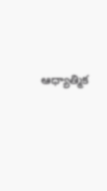ఆధ్యాత్మిక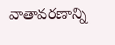వాతావరణాన్ని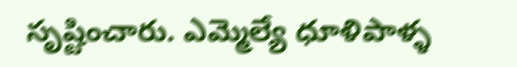సృష్టించారు. ఎమ్మెల్యే ధూళిపాళ్ళ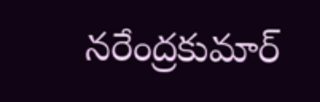నరేంద్రకుమార్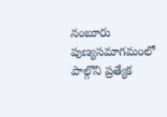నంబూరు పుణ్యసమాగమంలో పాల్గొని ప్రత్యేక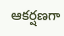ఆకర్షణగా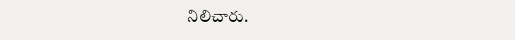నిలిచారు.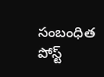సంబంధిత పోస్ట్